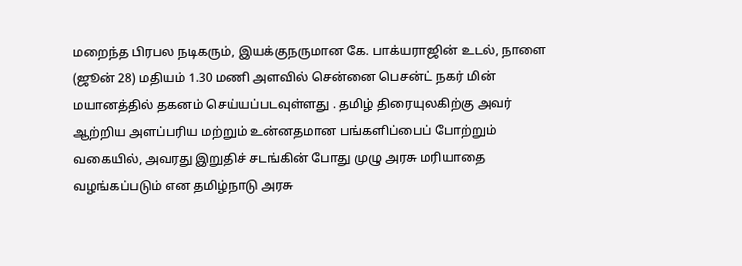மறைந்த பிரபல நடிகரும், இயக்குநருமான கே. பாக்யராஜின் உடல், நாளை (ஜூன் 28) மதியம் 1.30 மணி அளவில் சென்னை பெசன்ட் நகர் மின் மயானத்தில் தகனம் செய்யப்படவுள்ளது . தமிழ் திரையுலகிற்கு அவர் ஆற்றிய அளப்பரிய மற்றும் உன்னதமான பங்களிப்பைப் போற்றும் வகையில், அவரது இறுதிச் சடங்கின் போது முழு அரசு மரியாதை வழங்கப்படும் என தமிழ்நாடு அரசு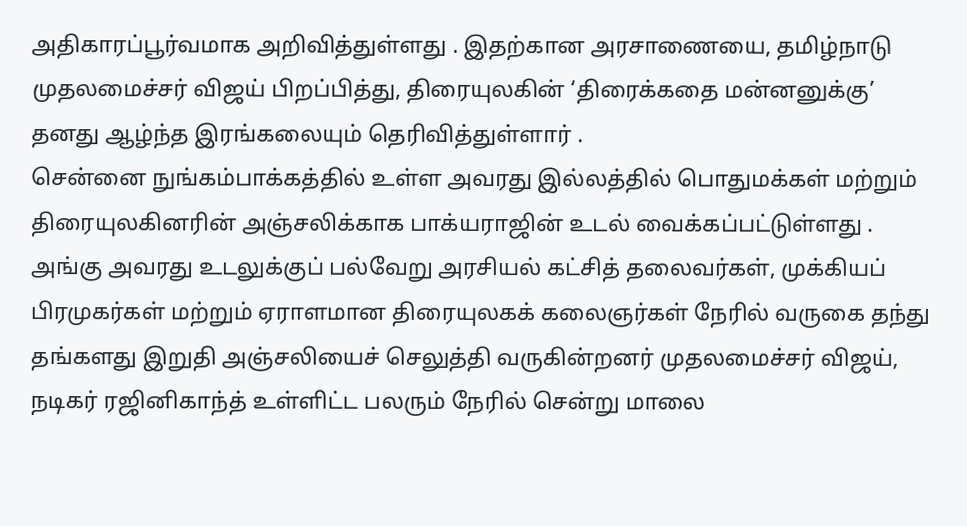அதிகாரப்பூர்வமாக அறிவித்துள்ளது . இதற்கான அரசாணையை, தமிழ்நாடு முதலமைச்சர் விஜய் பிறப்பித்து, திரையுலகின் ‘திரைக்கதை மன்னனுக்கு’ தனது ஆழ்ந்த இரங்கலையும் தெரிவித்துள்ளார் .
சென்னை நுங்கம்பாக்கத்தில் உள்ள அவரது இல்லத்தில் பொதுமக்கள் மற்றும் திரையுலகினரின் அஞ்சலிக்காக பாக்யராஜின் உடல் வைக்கப்பட்டுள்ளது . அங்கு அவரது உடலுக்குப் பல்வேறு அரசியல் கட்சித் தலைவர்கள், முக்கியப் பிரமுகர்கள் மற்றும் ஏராளமான திரையுலகக் கலைஞர்கள் நேரில் வருகை தந்து தங்களது இறுதி அஞ்சலியைச் செலுத்தி வருகின்றனர் முதலமைச்சர் விஜய், நடிகர் ரஜினிகாந்த் உள்ளிட்ட பலரும் நேரில் சென்று மாலை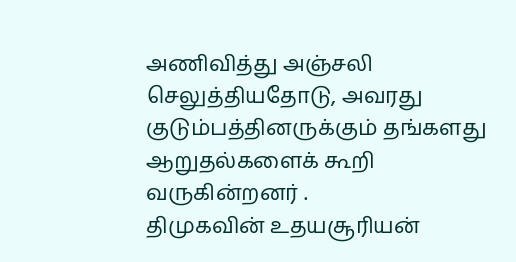அணிவித்து அஞ்சலி செலுத்தியதோடு, அவரது குடும்பத்தினருக்கும் தங்களது ஆறுதல்களைக் கூறி வருகின்றனர் .
திமுகவின் உதயசூரியன்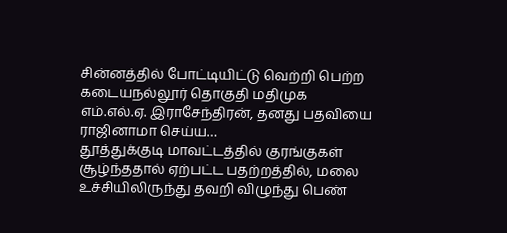சின்னத்தில் போட்டியிட்டு வெற்றி பெற்ற கடையநல்லூர் தொகுதி மதிமுக எம்.எல்.ஏ. இராசேந்திரன், தனது பதவியை ராஜினாமா செய்ய…
தூத்துக்குடி மாவட்டத்தில் குரங்குகள் சூழ்ந்ததால் ஏற்பட்ட பதற்றத்தில், மலை உச்சியிலிருந்து தவறி விழுந்து பெண்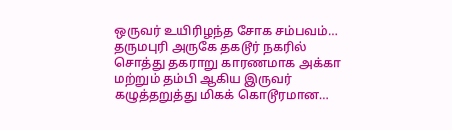ஒருவர் உயிரிழந்த சோக சம்பவம்…
தருமபுரி அருகே தகடூர் நகரில் சொத்து தகராறு காரணமாக அக்கா மற்றும் தம்பி ஆகிய இருவர் கழுத்தறுத்து மிகக் கொடூரமான…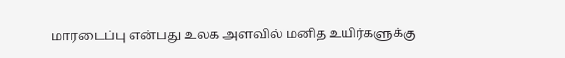மாரடைப்பு என்பது உலக அளவில் மனித உயிர்களுக்கு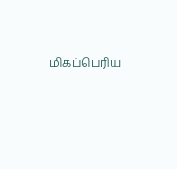மிகப்பெரிய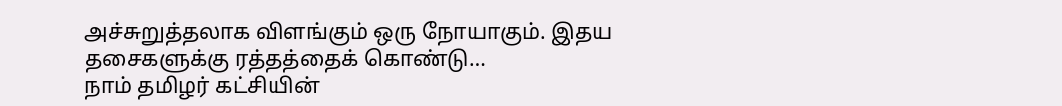அச்சுறுத்தலாக விளங்கும் ஒரு நோயாகும். இதய தசைகளுக்கு ரத்தத்தைக் கொண்டு…
நாம் தமிழர் கட்சியின்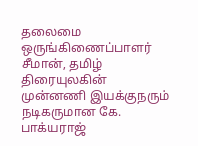தலைமை ஒருங்கிணைப்பாளர் சீமான், தமிழ் திரையுலகின் முன்னணி இயக்குநரும் நடிகருமான கே. பாக்யராஜ்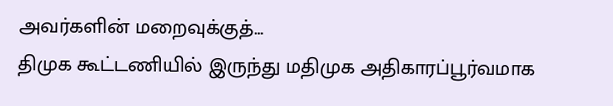அவர்களின் மறைவுக்குத்…
திமுக கூட்டணியில் இருந்து மதிமுக அதிகாரப்பூர்வமாக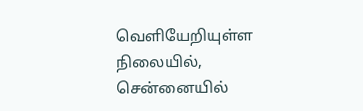வெளியேறியுள்ள நிலையில், சென்னையில்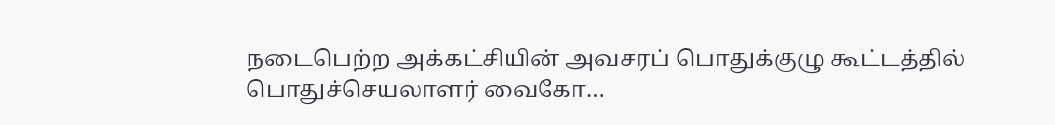நடைபெற்ற அக்கட்சியின் அவசரப் பொதுக்குழு கூட்டத்தில் பொதுச்செயலாளர் வைகோ…